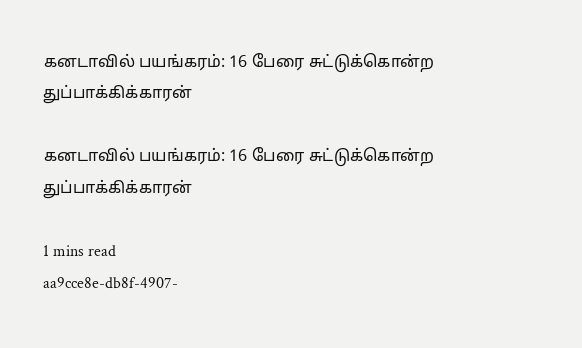கனடாவில் பயங்கரம்: 16 பேரை சுட்டுக்கொன்ற துப்பாக்கிக்காரன்

கனடாவில் பயங்கரம்: 16 பேரை சுட்டுக்கொன்ற துப்பாக்கிக்காரன்

1 mins read
aa9cce8e-db8f-4907-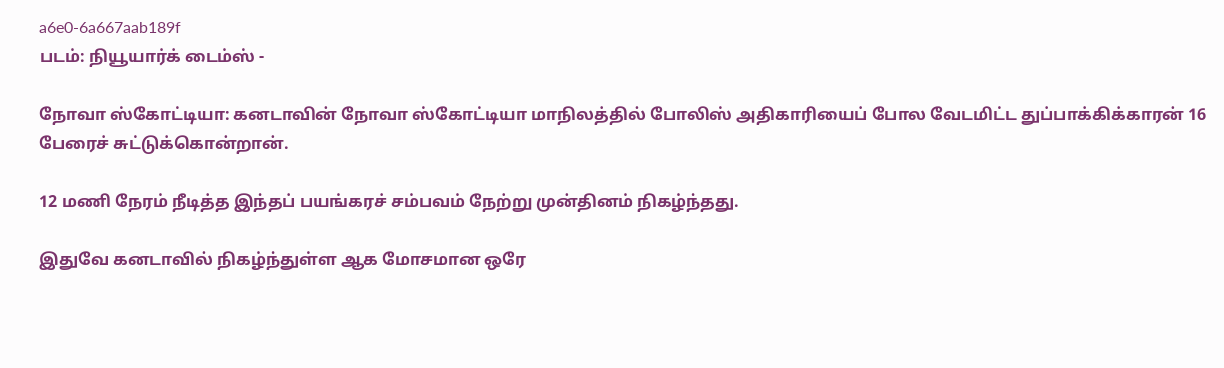a6e0-6a667aab189f
படம்: நியூயார்க் டைம்ஸ் -

நோவா ஸ்கோட்டியா: கனடாவின் நோவா ஸ்கோட்டியா மாநிலத்தில் போலிஸ் அதிகாரியைப் போல வேடமிட்ட துப்பாக்கிக்காரன் 16 பேரைச் சுட்டுக்கொன்றான்.

12 மணி நேரம் நீடித்த இந்தப் பயங்கரச் சம்பவம் நேற்று முன்தினம் நிகழ்ந்தது.

இதுவே கனடாவில் நிகழ்ந்துள்ள ஆக மோசமான ஒரே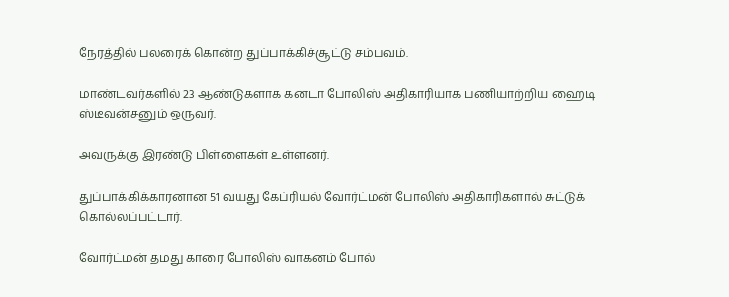நேரத்தில் பலரைக் கொன்ற துப்பாக்கிச்சூட்டு சம்பவம்.

மாண்டவர்களில் 23 ஆண்டுகளாக கனடா போலிஸ் அதிகாரியாக பணியாற்றிய ஹைடி ஸ்டீவன்சனும் ஒருவர்.

அவருக்கு இரண்டு பிள்ளைகள் உள்ளனர்.

துப்பாக்கிக்காரனான 51 வயது கேப்ரியல் வோர்ட்மன் போலிஸ் அதிகாரிகளால் சுட்டுக் கொல்லப்பட்டார்.

வோர்ட்மன் தமது காரை போலிஸ் வாகனம் போல்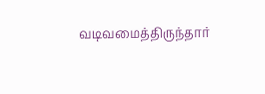வடிவமைத்திருந்தார்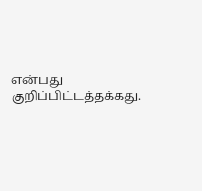என்பது குறிப்பிட்டத்தக்கது.